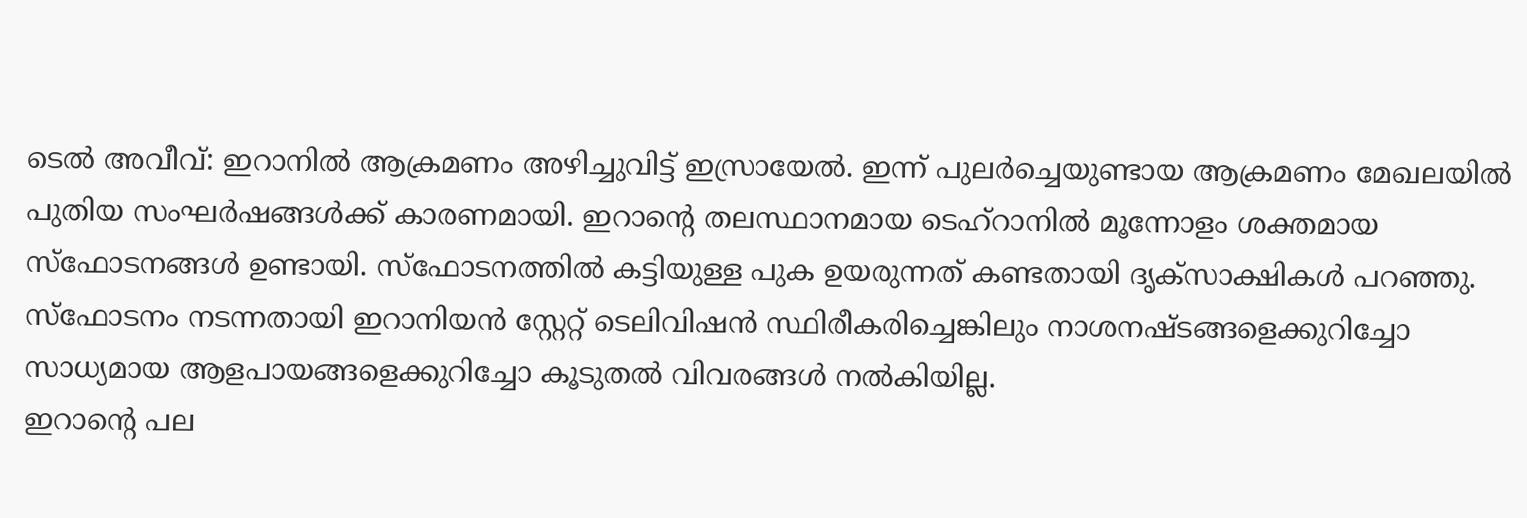ടെൽ അവീവ്: ഇറാനിൽ ആക്രമണം അഴിച്ചുവിട്ട് ഇസ്രായേൽ. ഇന്ന് പുലർച്ചെയുണ്ടായ ആക്രമണം മേഖലയിൽ പുതിയ സംഘർഷങ്ങൾക്ക് കാരണമായി. ഇറാന്റെ തലസ്ഥാനമായ ടെഹ്റാനിൽ മൂന്നോളം ശക്തമായ സ്ഫോടനങ്ങൾ ഉണ്ടായി. സ്ഫോടനത്തിൽ കട്ടിയുള്ള പുക ഉയരുന്നത് കണ്ടതായി ദൃക്സാക്ഷികൾ പറഞ്ഞു. സ്ഫോടനം നടന്നതായി ഇറാനിയൻ സ്റ്റേറ്റ് ടെലിവിഷൻ സ്ഥിരീകരിച്ചെങ്കിലും നാശനഷ്ടങ്ങളെക്കുറിച്ചോ സാധ്യമായ ആളപായങ്ങളെക്കുറിച്ചോ കൂടുതൽ വിവരങ്ങൾ നൽകിയില്ല.
ഇറാന്റെ പല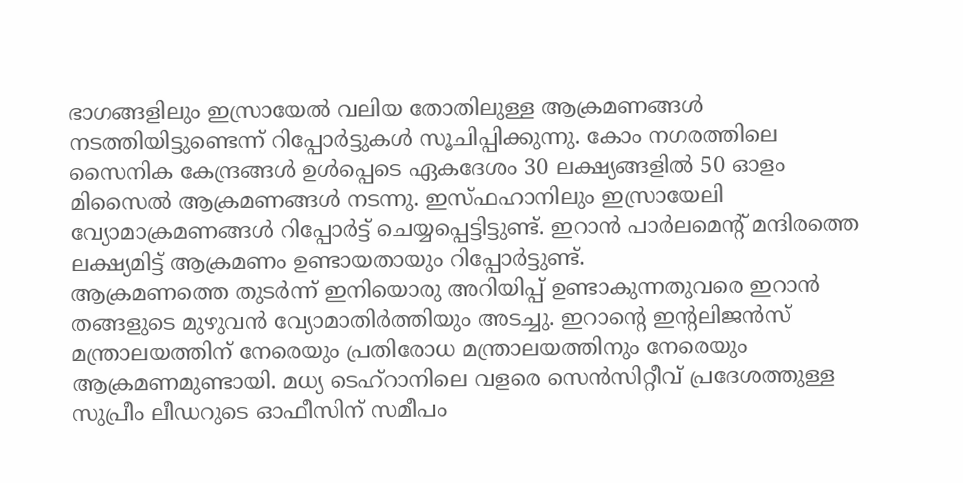ഭാഗങ്ങളിലും ഇസ്രായേൽ വലിയ തോതിലുള്ള ആക്രമണങ്ങൾ നടത്തിയിട്ടുണ്ടെന്ന് റിപ്പോർട്ടുകൾ സൂചിപ്പിക്കുന്നു. കോം നഗരത്തിലെ സൈനിക കേന്ദ്രങ്ങൾ ഉൾപ്പെടെ ഏകദേശം 30 ലക്ഷ്യങ്ങളിൽ 50 ഓളം മിസൈൽ ആക്രമണങ്ങൾ നടന്നു. ഇസ്ഫഹാനിലും ഇസ്രായേലി വ്യോമാക്രമണങ്ങൾ റിപ്പോർട്ട് ചെയ്യപ്പെട്ടിട്ടുണ്ട്. ഇറാൻ പാർലമെന്റ് മന്ദിരത്തെ ലക്ഷ്യമിട്ട് ആക്രമണം ഉണ്ടായതായും റിപ്പോർട്ടുണ്ട്.
ആക്രമണത്തെ തുടർന്ന് ഇനിയൊരു അറിയിപ്പ് ഉണ്ടാകുന്നതുവരെ ഇറാൻ തങ്ങളുടെ മുഴുവൻ വ്യോമാതിർത്തിയും അടച്ചു. ഇറാന്റെ ഇന്റലിജൻസ് മന്ത്രാലയത്തിന് നേരെയും പ്രതിരോധ മന്ത്രാലയത്തിനും നേരെയും ആക്രമണമുണ്ടായി. മധ്യ ടെഹ്റാനിലെ വളരെ സെൻസിറ്റീവ് പ്രദേശത്തുള്ള സുപ്രീം ലീഡറുടെ ഓഫീസിന് സമീപം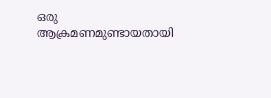ഒരു ആക്രമണമുണ്ടായതായി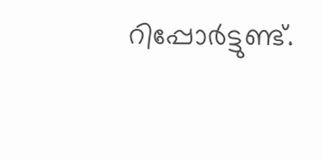റിപ്പോർട്ടുണ്ട്.